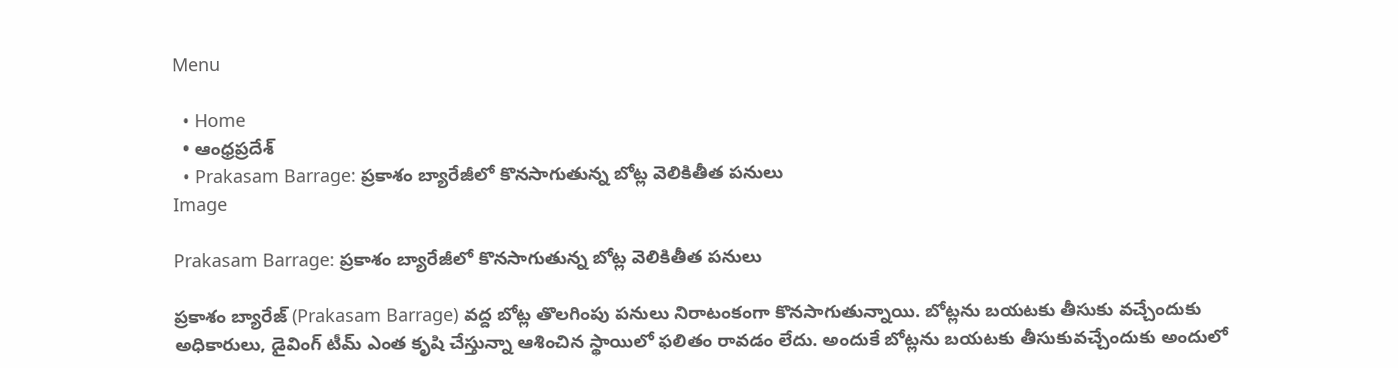Menu

  • Home
  • ఆంధ్రప్రదేశ్
  • Prakasam Barrage: ప్రకాశం బ్యారేజీలో కొనసాగుతున్న బోట్ల వెలికితీత పనులు
Image

Prakasam Barrage: ప్రకాశం బ్యారేజీలో కొనసాగుతున్న బోట్ల వెలికితీత పనులు

ప్రకాశం బ్యారేజ్‌ (Prakasam Barrage) వద్ద బోట్ల తొలగింపు పనులు నిరాటంకంగా కొనసాగుతున్నాయి. బోట్లను బయటకు తీసుకు వచ్చేందుకు అధికారులు, డైవింగ్ టీమ్‌ ఎంత కృషి చేస్తున్నా ఆశించిన స్థాయిలో ఫలితం రావడం లేదు. అందుకే బోట్లను బయటకు తీసుకువచ్చేందుకు అందులో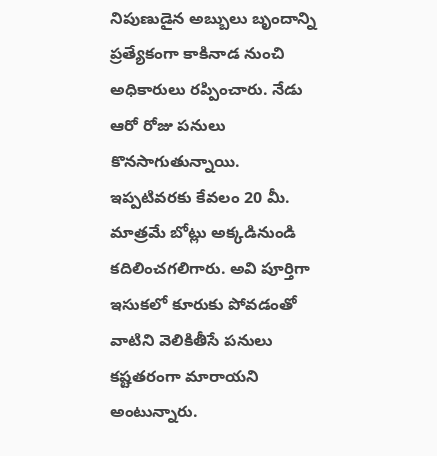నిపుణుడైన అబ్బులు బృందాన్ని ప్రత్యేకంగా కాకినాడ నుంచి అధికారులు రప్పించారు. నేడు ఆరో రోజు పనులు కొనసాగుతున్నాయి. ఇప్పటివరకు కేవలం 20 మీ. మాత్రమే బోట్లు అక్కడినుండి కదిలించగలిగారు. అవి పూర్తిగా ఇసుకలో కూరుకు పోవడంతో వాటిని వెలికితీసే పనులు కష్టతరంగా మారాయని అంటున్నారు.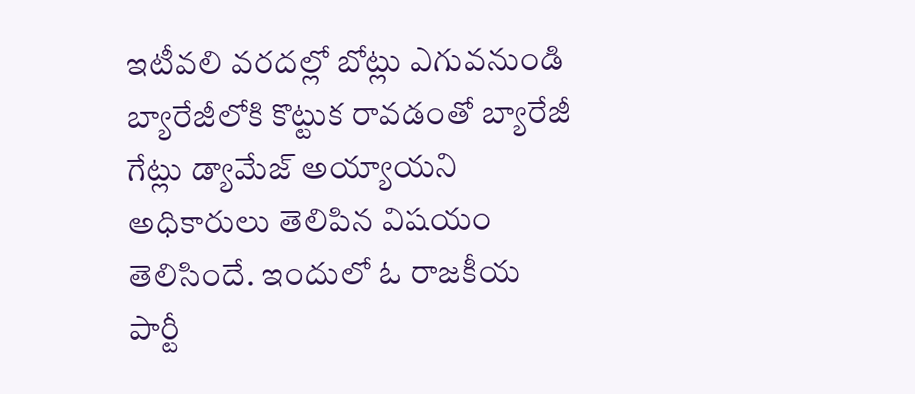ఇటీవలి వరదల్లో బోట్లు ఎగువనుండి బ్యారేజీలోకి కొట్టుక రావడంతో బ్యారేజీ గేట్లు డ్యామేజ్ అయ్యాయని అధికారులు తెలిపిన విషయం తెలిసిందే. ఇందులో ఓ రాజకీయ పార్టీ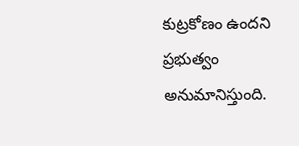కుట్రకోణం ఉందని ప్రభుత్వం అనుమానిస్తుంది.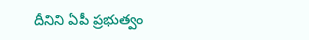దీనిని ఏపీ ప్రభుత్వం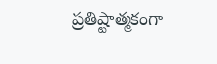ప్రతిష్టాత్మకంగా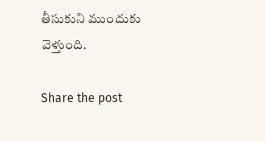తీసుకుని ముందుకు వెళ్తుంది.

Share the post